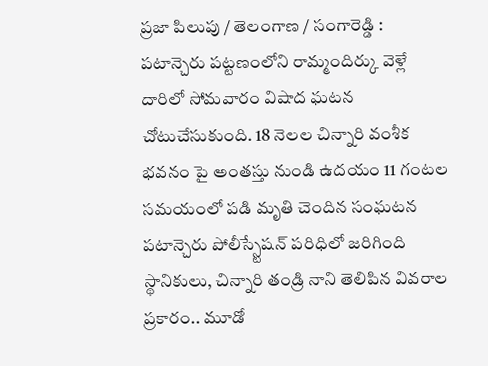ప్రజా పిలుపు / తెలంగాణ / సంగారెడ్డి : పటాన్చెరు పట్టణంలోని రామ్మందిర్కు వెళ్లే దారిలో సోమవారం విషాద ఘటన చోటుచేసుకుంది. 18 నెలల చిన్నారి వంశీక భవనం పై అంతస్తు నుండి ఉదయం 11 గంటల సమయంలో పడి మృతి చెందిన సంఘటన పటాన్చెరు పోలీస్స్టేషన్ పరిధిలో జరిగింది స్థానికులు, చిన్నారి తండ్రి నాని తెలిపిన వివరాల ప్రకారం.. మూడో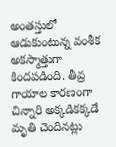అంతస్తులో ఆడుకుంటున్న వంశీక అకస్మాత్తుగా కిందపడింది. తీవ్ర గాయాల కారణంగా చిన్నారి అక్కడికక్కడే మృతి చెందినట్లు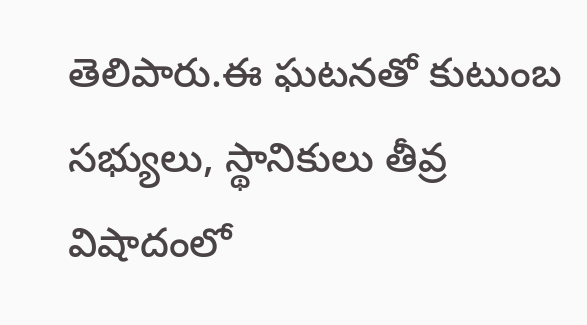తెలిపారు.ఈ ఘటనతో కుటుంబ సభ్యులు, స్థానికులు తీవ్ర విషాదంలో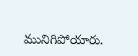మునిగిపోయారు.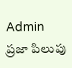Admin
ప్రజా పిలుపు